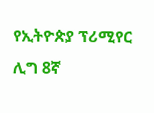የኢትዮጵያ ፕሪሚየር ሊግ 8ኛ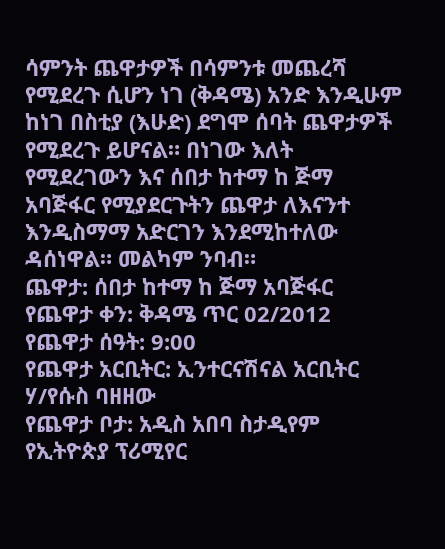ሳምንት ጨዋታዎች በሳምንቱ መጨረሻ የሚደረጉ ሲሆን ነገ (ቅዳሜ) አንድ እንዲሁም ከነገ በስቲያ (እሁድ) ደግሞ ሰባት ጨዋታዎች የሚደረጉ ይሆናል። በነገው እለት የሚደረገውን እና ሰበታ ከተማ ከ ጅማ አባጅፋር የሚያደርጉትን ጨዋታ ለእናንተ እንዲስማማ አድርገን እንደሚከተለው ዳሰነዋል። መልካም ንባብ።
ጨዋታ: ሰበታ ከተማ ከ ጅማ አባጅፋር
የጨዋታ ቀን: ቅዳሜ ጥር 02/2012
የጨዋታ ሰዓት: 9:00
የጨዋታ አርቢትር: ኢንተርናሽናል አርቢትር ሃ/የሱስ ባዘዘው
የጨዋታ ቦታ: አዲስ አበባ ስታዲየም
የኢትዮጵያ ፕሪሚየር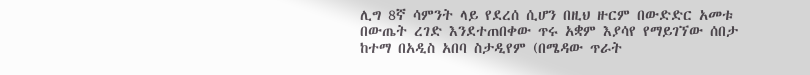ሊግ 8ኛ ሳምንት ላይ የደረሰ ሲሆን በዚህ ዙርም በውድድር አመቱ በውጤት ረገድ እንደተጠበቀው ጥሩ አቋም እያሳየ የማይገኘው ሰበታ ከተማ በአዲስ አበባ ስታዲየም (በሜዳው ጥራት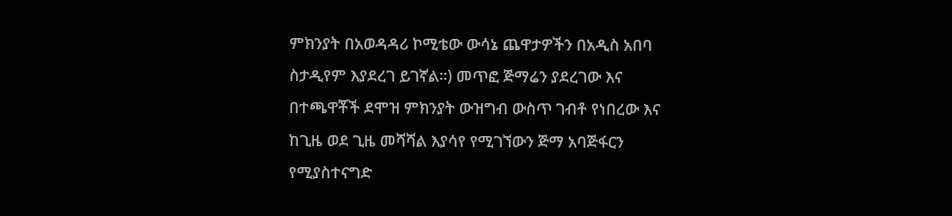ምክንያት በአወዳዳሪ ኮሚቴው ውሳኔ ጨዋታዎችን በአዲስ አበባ ስታዲየም እያደረገ ይገኛል።) መጥፎ ጅማሬን ያደረገው እና በተጫዋቾች ደሞዝ ምክንያት ውዝግብ ውስጥ ገብቶ የነበረው እና ከጊዜ ወደ ጊዜ መሻሻል እያሳየ የሚገኘውን ጅማ አባጅፋርን የሚያስተናግድ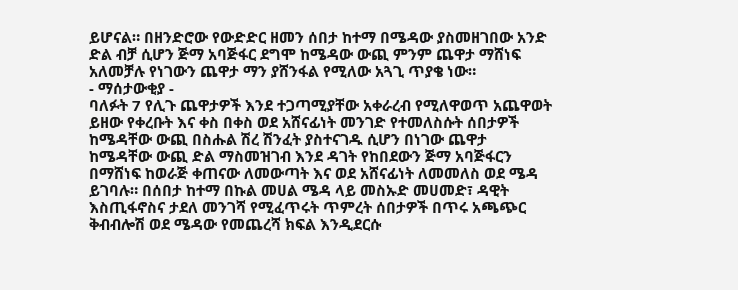ይሆናል። በዘንድሮው የውድድር ዘመን ሰበታ ከተማ በሜዳው ያስመዘገበው አንድ ድል ብቻ ሲሆን ጅማ አባጅፋር ደግሞ ከሜዳው ውጪ ምንም ጨዋታ ማሸነፍ አለመቻሉ የነገውን ጨዋታ ማን ያሸንፋል የሚለው አጓጊ ጥያቄ ነው።
- ማሰታውቂያ -
ባለፉት 7 የሊጉ ጨዋታዎች እንደ ተጋጣሚያቸው አቀራረብ የሚለዋወጥ አጨዋወት ይዘው የቀረቡት እና ቀስ በቀስ ወደ አሸናፊነት መንገድ የተመለስሱት ሰበታዎች ከሜዳቸው ውጪ በስሑል ሽረ ሽንፈት ያስተናገዱ ሲሆን በነገው ጨዋታ ከሜዳቸው ውጪ ድል ማስመዝገብ እንደ ዳገት የከበደውን ጅማ አባጅፋርን በማሸነፍ ከወራጅ ቀጠናው ለመውጣት እና ወደ አሸናፊነት ለመመለስ ወደ ሜዳ ይገባሉ። በሰበታ ከተማ በኩል መሀል ሜዳ ላይ መስኡድ መሀመድ፣ ዳዊት እስጢፋኖስና ታደለ መንገሻ የሚፈጥሩት ጥምረት ሰበታዎች በጥሩ አጫጭር ቅብብሎሽ ወደ ሜዳው የመጨረሻ ክፍል እንዲደርሱ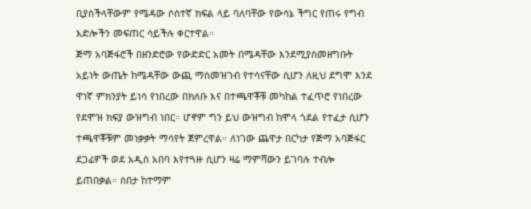ቢያስችላቸውም የሜዳው ሶስተኛ ክፍል ላይ ባለባቸው የውሳኔ ችግር የጠሩ የግብ እድሎችን መፍጠር ሳይችሉ ቀርተዋል።
ጅማ አባጅፋሮች በዘንድሮው የውድድር አመት በሜዳቸው እንደሚያስመዘግቡት አይነት ውጤት ከሜዳቸው ውጪ ማስመዝገብ የተሳናቸው ሲሆን ለዚህ ደግሞ እንደ ዋነኛ ምክንያት ይነሳ የነበረው በክለቡ እና በተጫዋቾቹ መካከል ተፈጥሮ የነበረው የደሞዝ ክፍያ ውዝግብ ነበር። ሆኖም ግን ይህ ውዝግብ ከሞላ ጎደል የተፈታ ሲሆን ተጫዋቾቹም መነቃቃት ማሳየት ጀምረዋል። ለነገው ጨዋታ በርካታ የጅማ አባጅፋር ደጋፊዎች ወደ አዲስ አበባ እየተጓዙ ሲሆን ዛሬ ማምሻውን ይገባሉ ተብሎ ይጠበቃል። ሰበታ ከተማም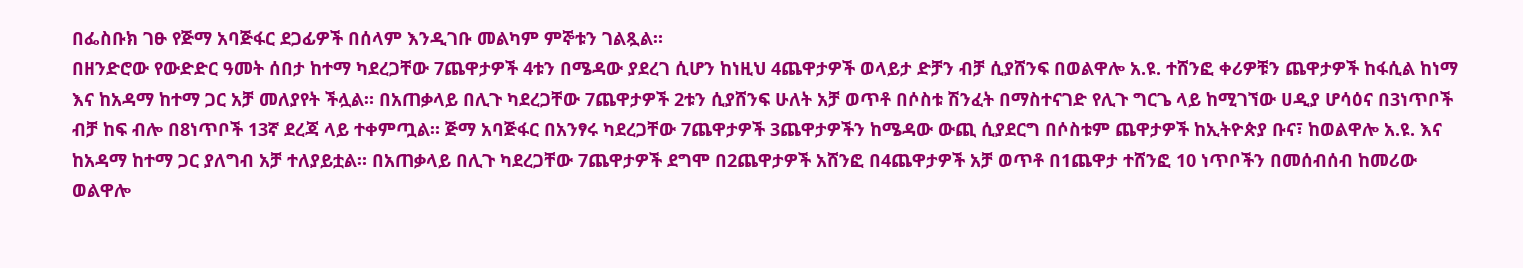በፌስቡክ ገፁ የጅማ አባጅፋር ደጋፊዎች በሰላም እንዲገቡ መልካም ምኞቱን ገልጿል።
በዘንድሮው የውድድር ዓመት ሰበታ ከተማ ካደረጋቸው 7ጨዋታዎች 4ቱን በሜዳው ያደረገ ሲሆን ከነዚህ 4ጨዋታዎች ወላይታ ድቻን ብቻ ሲያሸንፍ በወልዋሎ አ.ዩ. ተሸንፎ ቀሪዎቹን ጨዋታዎች ከፋሲል ከነማ እና ከአዳማ ከተማ ጋር አቻ መለያየት ችሏል። በአጠቃላይ በሊጉ ካደረጋቸው 7ጨዋታዎች 2ቱን ሲያሸንፍ ሁለት አቻ ወጥቶ በሶስቱ ሽንፈት በማስተናገድ የሊጉ ግርጌ ላይ ከሚገኘው ሀዲያ ሆሳዕና በ3ነጥቦች ብቻ ከፍ ብሎ በ8ነጥቦች 13ኛ ደረጃ ላይ ተቀምጧል። ጅማ አባጅፋር በአንፃሩ ካደረጋቸው 7ጨዋታዎች 3ጨዋታዎችን ከሜዳው ውጪ ሲያደርግ በሶስቱም ጨዋታዎች ከኢትዮጵያ ቡና፣ ከወልዋሎ አ.ዩ. እና ከአዳማ ከተማ ጋር ያለግብ አቻ ተለያይቷል። በአጠቃላይ በሊጉ ካደረጋቸው 7ጨዋታዎች ደግሞ በ2ጨዋታዎች አሸንፎ በ4ጨዋታዎች አቻ ወጥቶ በ1ጨዋታ ተሸንፎ 10 ነጥቦችን በመሰብሰብ ከመሪው ወልዋሎ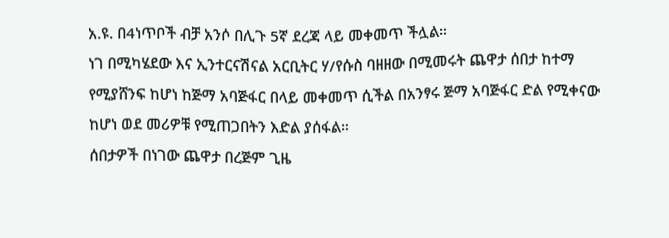አ.ዩ. በ4ነጥቦች ብቻ አንሶ በሊጉ 5ኛ ደረጃ ላይ መቀመጥ ችሏል።
ነገ በሚካሄደው እና ኢንተርናሽናል አርቢትር ሃ/የሱስ ባዘዘው በሚመሩት ጨዋታ ሰበታ ከተማ የሚያሸንፍ ከሆነ ከጅማ አባጅፋር በላይ መቀመጥ ሲችል በአንፃሩ ጅማ አባጅፋር ድል የሚቀናው ከሆነ ወደ መሪዎቹ የሚጠጋበትን እድል ያሰፋል።
ሰበታዎች በነገው ጨዋታ በረጅም ጊዜ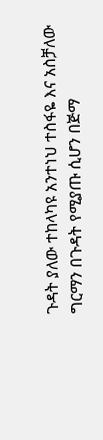ጉዳት ያለው ተከላካዩ አንተነህ ተስፋዬ እና አስቻለው ግርማን በጉዳት የሚያጡ ሲሆን በጅማ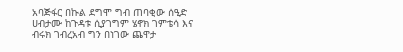አባጅፋር በኩል ደግሞ ግብ ጠባቂው ሰዒድ ሀብታሙ ከጉዳቱ ሲያገግም ሄኖክ ገምቴሳ እና ብሩክ ገብረአብ ግን በነገው ጨዋታ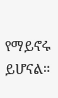የማይኖሩ ይሆናል።